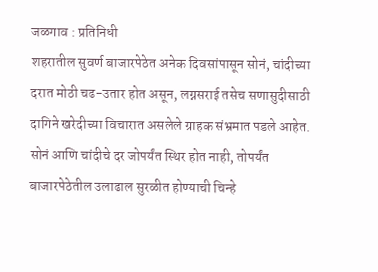जळगाव : प्रतिनिधी
शहरातील सुवर्ण बाजारपेठेत अनेक दिवसांपासून सोनं, चांदीच्या दरात मोठी चढ-उतार होत असून, लग्नसराई तसेच सणासुदीसाठी दागिने खरेदीच्या विचारात असलेले ग्राहक संभ्रमात पडले आहेत. सोनं आणि चांदीचे दर जोपर्यंत स्थिर होत नाही, तोपर्यंत बाजारपेठेतील उलाढाल सुरळीत होण्याची चिन्हे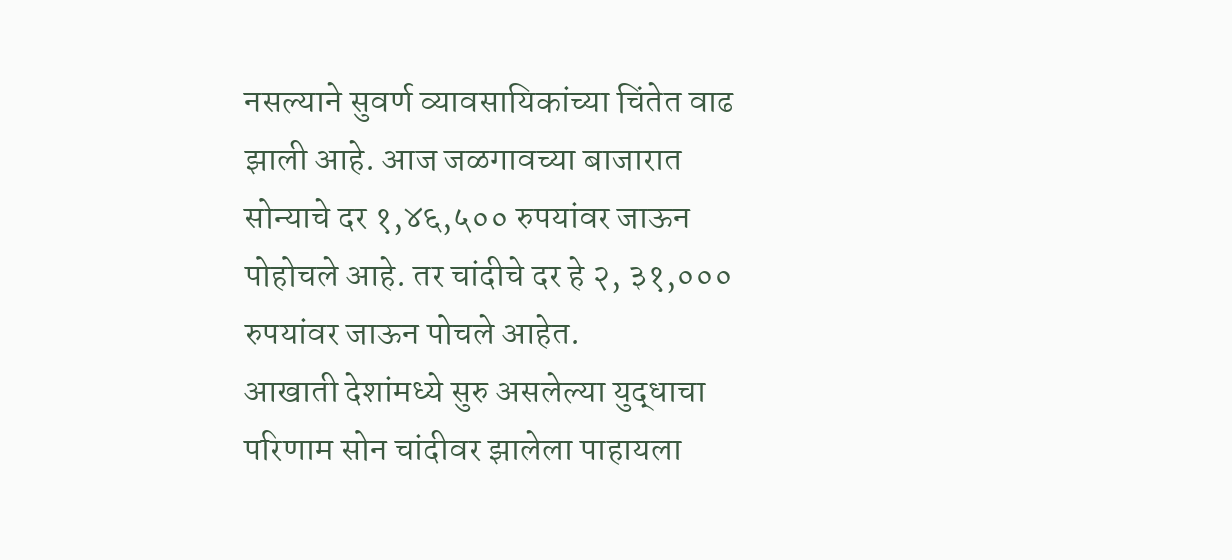नसल्याने सुवर्ण व्यावसायिकांच्या चिंतेत वाढ झाली आहे. आज जळगावच्या बाजारात सोन्याचे दर १,४६,५०० रुपयांवर जाऊन पोहोचले आहे. तर चांदीचे दर हे २, ३१,००० रुपयांवर जाऊन पोचले आहेत.
आखाती देशांमध्ये सुरु असलेल्या युद्धाचा परिणाम सोन चांदीवर झालेला पाहायला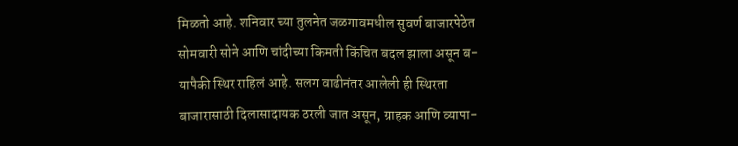मिळतो आहे. शनिवार च्या तुलनेत जळगावमधील सुवर्ण बाजारपेठेत सोमवारी सोने आणि चांदीच्या किमती किंचित बदल झाला असून ब-यापैकी स्थिर राहिलं आहे. सलग वाढीनंतर आलेली ही स्थिरता बाजारासाठी दिलासादायक ठरली जात असून, ग्राहक आणि व्यापा-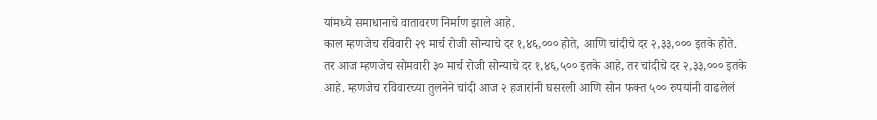यांमध्ये समाधानाचे वातावरण निर्माण झाले आहे.
काल म्हणजेच रविवारी २९ मार्च रोजी सोन्याचे दर १,४६,००० होते, आणि चांदीचे दर २,३३,००० इतके होते. तर आज म्हणजेच सोमवारी ३० मार्च रोजी सोन्याचे दर १,४६,५०० इतके आहे, तर चांदीचे दर २,३३,००० इतके आहे. म्हणजेच रविवारच्या तुलनेने चांदी आज २ हजारांनी घसरली आणि सोन फक्त ५०० रुपयांनी वाढलेलं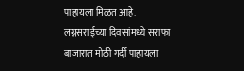पाहायला मिळत आहे.
लग्नसराईच्या दिवसांमध्ये सराफा बाजारात मोठी गर्दी पाहायला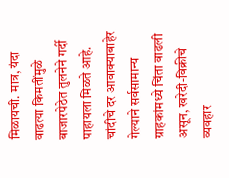मिळायची. मात्र, यंदा वाढत्या किमतींमुळे बाजारपेठेत तुलनेने गर्दी पाहायला मिळते आहे. चांदीचे दर आवाक्याबाहेर गेल्याने सर्वसामान्य ग्राहकांमध्ये चिंता वाढली असून, खरेदी-विक्रीचे व्यवहार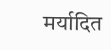मर्यादित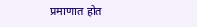प्रमाणात होत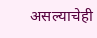असल्याचेही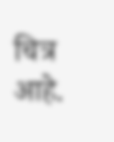चित्र आहे.